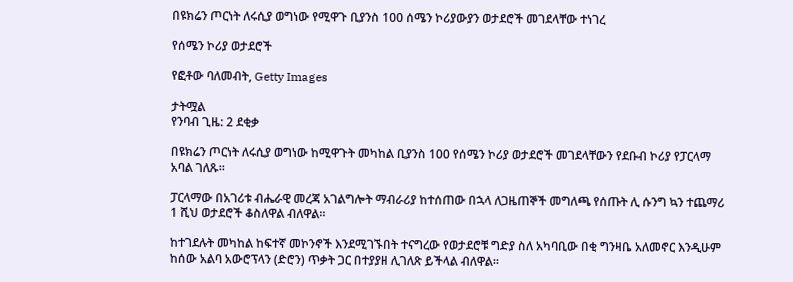በዩክሬን ጦርነት ለሩሲያ ወግነው የሚዋጉ ቢያንስ 100 ሰሜን ኮሪያውያን ወታደሮች መገደላቸው ተነገረ

የሰሜን ኮሪያ ወታደሮች

የፎቶው ባለመብት, Getty Images

ታትሟል
የንባብ ጊዜ: 2 ደቂቃ

በዩክሬን ጦርነት ለሩሲያ ወግነው ከሚዋጉት መካከል ቢያንስ 100 የሰሜን ኮሪያ ወታደሮች መገደላቸውን የደቡብ ኮሪያ የፓርላማ አባል ገለጹ።

ፓርላማው በአገሪቱ ብሔራዊ መረጃ አገልግሎት ማብራሪያ ከተሰጠው በኋላ ለጋዜጠኞች መግለጫ የሰጡት ሊ ሱንግ ኳን ተጨማሪ 1 ሺህ ወታደሮች ቆስለዋል ብለዋል።

ከተገደሉት መካከል ከፍተኛ መኮንኖች እንደሚገኙበት ተናግረው የወታደሮቹ ግድያ ስለ አካባቢው በቂ ግንዛቤ አለመኖር እንዲሁም ከሰው አልባ አውሮፕላን (ድሮን) ጥቃት ጋር በተያያዘ ሊገለጽ ይችላል ብለዋል።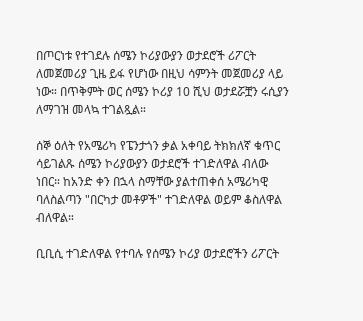በጦርነቱ የተገደሉ ሰሜን ኮሪያውያን ወታደሮች ሪፖርት ለመጀመሪያ ጊዜ ይፋ የሆነው በዚህ ሳምንት መጀመሪያ ላይ ነው። በጥቅምት ወር ሰሜን ኮሪያ 10 ሺህ ወታደሯቿን ሩሲያን ለማገዝ መላኳ ተገልጿል።

ሰኞ ዕለት የአሜሪካ የፔንታጎን ቃል አቀባይ ትክክለኛ ቁጥር ሳይገልጹ ሰሜን ኮሪያውያን ወታደሮች ተገድለዋል ብለው ነበር። ከአንድ ቀን በኋላ ስማቸው ያልተጠቀሰ አሜሪካዊ ባለስልጣን "በርካታ መቶዎች" ተገድለዋል ወይም ቆስለዋል ብለዋል።

ቢቢሲ ተገድለዋል የተባሉ የሰሜን ኮሪያ ወታደሮችን ሪፖርት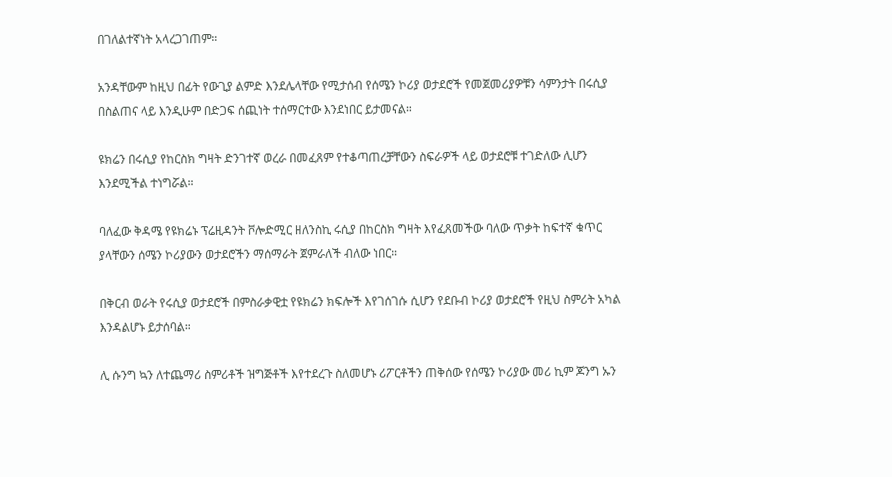በገለልተኛነት አላረጋገጠም።

አንዳቸውም ከዚህ በፊት የውጊያ ልምድ እንደሌላቸው የሚታሰብ የሰሜን ኮሪያ ወታደሮች የመጀመሪያዎቹን ሳምንታት በሩሲያ በስልጠና ላይ እንዲሁም በድጋፍ ሰጪነት ተሰማርተው እንደነበር ይታመናል።

ዩክሬን በሩሲያ የከርስክ ግዛት ድንገተኛ ወረራ በመፈጸም የተቆጣጠረቻቸውን ስፍራዎች ላይ ወታደሮቹ ተገድለው ሊሆን እንደሚችል ተነግሯል።

ባለፈው ቅዳሜ የዩክሬኑ ፕሬዚዳንት ቮሎድሚር ዘለንስኪ ሩሲያ በከርስክ ግዛት እየፈጸመችው ባለው ጥቃት ከፍተኛ ቁጥር ያላቸውን ሰሜን ኮሪያውን ወታደሮችን ማሰማራት ጀምራለች ብለው ነበር።

በቅርብ ወራት የሩሲያ ወታደሮች በምስራቃዊቷ የዩክሬን ክፍሎች እየገሰገሱ ሲሆን የደቡብ ኮሪያ ወታደሮች የዚህ ስምሪት አካል እንዳልሆኑ ይታሰባል።

ሊ ሱንግ ኳን ለተጨማሪ ስምሪቶች ዝግጅቶች እየተደረጉ ስለመሆኑ ሪፖርቶችን ጠቅሰው የሰሜን ኮሪያው መሪ ኪም ጆንግ ኡን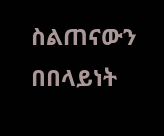ስልጠናውን በበላይነት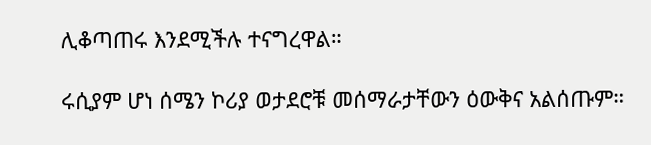ሊቆጣጠሩ እንደሚችሉ ተናግረዋል።

ሩሲያም ሆነ ሰሜን ኮሪያ ወታደሮቹ መሰማራታቸውን ዕውቅና አልሰጡም።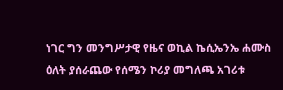ነገር ግን መንግሥታዊ የዜና ወኪል ኬሲኤንኤ ሐሙስ ዕለት ያሰራጨው የሰሜን ኮሪያ መግለጫ አገሪቱ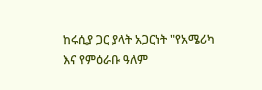ከሩሲያ ጋር ያላት አጋርነት "የአሜሪካ እና የምዕራቡ ዓለም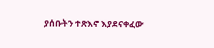ያሰቡትን ተጽእኖ እያደናቀፈው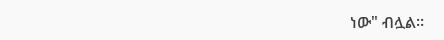ነው" ብሏል።